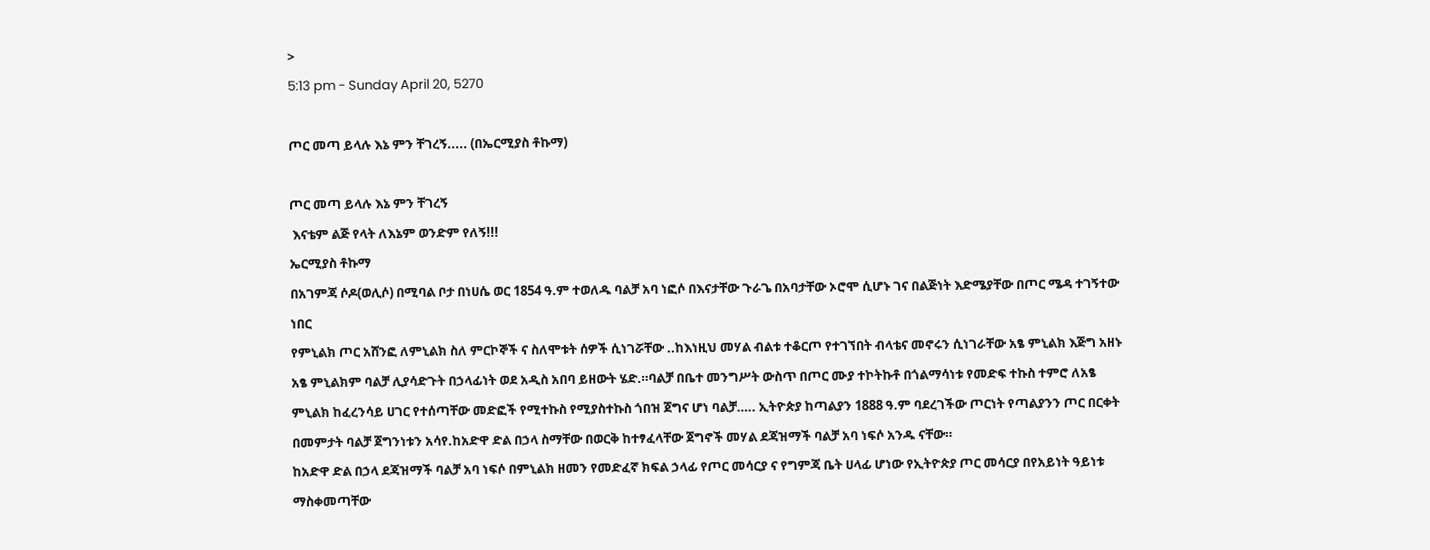>
5:13 pm - Sunday April 20, 5270

ጦር መጣ ይላሉ እኔ ምን ቸገረኝ..... (በኤርሚያስ ቶኩማ)

ጦር መጣ ይላሉ እኔ ምን ቸገረኝ
 እናቴም ልጅ የላት ለእኔም ወንድም የለኝ!!!
ኤርሚያስ ቶኩማ
በአገምጃ ሶዶ(ወሊሶ) በሚባል ቦታ በነሀሴ ወር 1854 ዓ.ም ተወለዱ ባልቻ አባ ነፎሶ በእናታቸው ጉራጌ በአባታቸው ኦሮሞ ሲሆኑ ገና በልጅነት እድሜያቸው በጦር ሜዳ ተገኝተው ነበር
የምኒልክ ጦር አሸንፎ ለምኒልክ ስለ ምርኮኞች ና ስለሞቱት ሰዎች ሲነገሯቸው ..ከእነዚህ መሃል ብልቱ ተቆርጦ የተገኘበት ብላቴና መኖሩን ሲነገራቸው አፄ ምኒልክ እጅግ አዘኑ አፄ ምኒልክም ባልቻ ሊያሳድጉት በኃላፊነት ወደ አዲስ አበባ ይዘውት ሄድ.።ባልቻ በቤተ መንግሥት ውስጥ በጦር ሙያ ተኮትኩቶ በጎልማሳነቱ የመድፍ ተኩስ ተምሮ ለአፄ ምኒልክ ከፈረንሳይ ሀገር የተሰጣቸው መድፎች የሚተኩስ የሚያስተኩስ ጎበዝ ጀግና ሆነ ባልቻ….. ኢትዮጵያ ከጣልያን 1888 ዓ.ም ባደረገችው ጦርነት የጣልያንን ጦር በርቀት በመምታት ባልቻ ጀግንነቱን አሳየ.ከአድዋ ድል በኃላ ስማቸው በወርቅ ከተፃፈላቸው ጀግኖች መሃል ደጃዝማች ባልቻ አባ ነፍሶ አንዱ ናቸው።
ከአድዋ ድል በኃላ ደጃዝማች ባልቻ አባ ነፍሶ በምኒልክ ዘመን የመድፈኛ ክፍል ኃላፊ የጦር መሳርያ ና የግምጃ ቤት ሀላፊ ሆነው የኢትዮጵያ ጦር መሳርያ በየአይነት ዓይነቱ ማስቀመጣቸው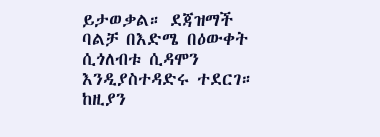ይታወቃል። ደጃዝማች ባልቻ በእድሜ በዕውቀት ሲጎለብቱ ሲዳሞን እንዲያስተዳድሩ ተደርገ። ከዚያን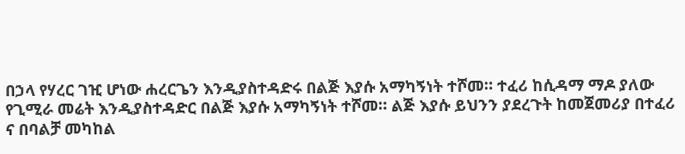በኃላ የሃረር ገዢ ሆነው ሐረርጌን እንዲያስተዳድሩ በልጅ እያሱ አማካኝነት ተሾመ። ተፈሪ ከሲዳማ ማዶ ያለው የጊሚራ መሬት እንዲያስተዳድር በልጅ እያሱ አማካኝነት ተሾመ። ልጅ እያሱ ይህንን ያደረጉት ከመጀመሪያ በተፈሪ ና በባልቻ መካከል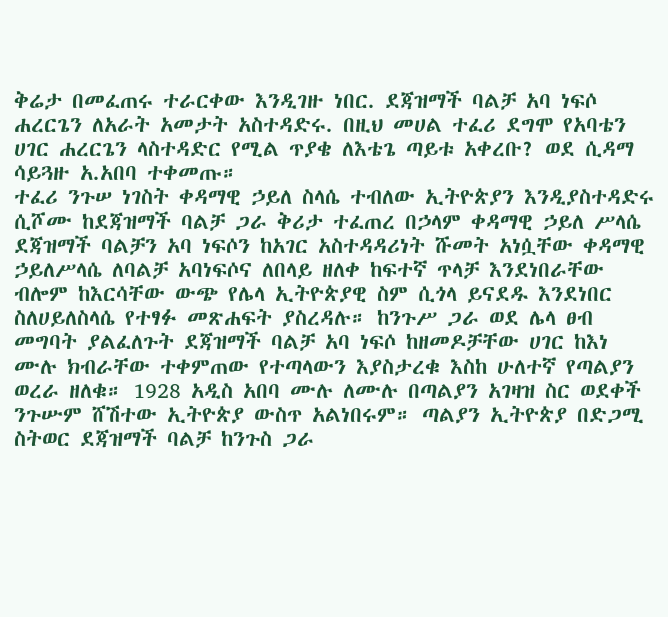ቅሬታ በመፈጠሩ ተራርቀው እንዲገዙ ነበር. ደጃዝማች ባልቻ አባ ነፍሶ ሐረርጌን ለአራት አመታት አስተዳድሩ. በዚህ መሀል ተፈሪ ደግሞ የአባቴን ሀገር ሐረርጌን ላስተዳድር የሚል ጥያቄ ለእቴጌ ጣይቱ አቀረቡ? ወደ ሲዳማ ሳይጓዙ አ.አበባ ተቀመጡ።
ተፈሪ ንጉሠ ነገስት ቀዳማዊ ኃይለ ስላሴ ተብለው ኢትዮጵያን እንዲያስተዳድሩ ሲሾሙ ከደጃዝማች ባልቻ ጋራ ቅሪታ ተፈጠረ በኃላም ቀዳማዊ ኃይለ ሥላሴ ደጃዝማች ባልቻን አባ ነፍሶን ከአገር አስተዳዳሪነት ሹመት አነሷቸው ቀዳማዊ ኃይለሥላሴ ለባልቻ አባነፍሶና ለበላይ ዘለቀ ከፍተኛ ጥላቻ እንደነበራቸው ብሎም ከእርሳቸው ውጭ የሌላ ኢትዮጵያዊ ስም ሲጎላ ይናደዱ እንደነበር ስለሀይለስላሴ የተፃፉ መጽሐፍት ያስረዳሉ። ከንጉሥ ጋራ ወደ ሌላ ፀብ መግባት ያልፈለጉት ደጃዝማች ባልቻ አባ ነፍሶ ከዘመዶቻቸው ሀገር ከእነ ሙሉ ክብራቸው ተቀምጠው የተጣላውን እያስታረቁ እስከ ሁለተኛ የጣልያን ወረራ ዘለቁ። 1928 አዲስ አበባ ሙሉ ለሙሉ በጣልያን አገዛዝ ስር ወደቀች ንጉሡም ሸሽተው ኢትዮጵያ ውስጥ አልነበሩም። ጣልያን ኢትዮጵያ በድጋሚ ስትወር ደጃዝማች ባልቻ ከንጉስ ጋራ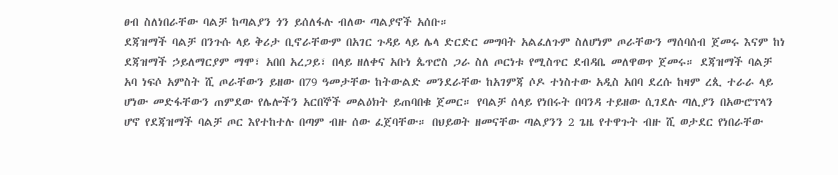ፀብ ስለነበራቸው ባልቻ ከጣልያን ጎን ይሰለፋሉ ብለው ጣልያኖች አሰቡ።
ደጃዝማች ባልቻ በንጉሱ ላይ ቅሪታ ቢኖራቸውም በአገር ጉዳይ ላይ ሌላ ድርድር መግባት አልፈለጉም ስለሆነም ጦራቸውን ማሰባሰብ ጀመሩ እናም ከነ ደጃዝማች ኃይለማርያም ማሞ፣ አበበ አረጋይ፣ በላይ ዘለቀና አቡነ ጴጥሮስ ጋራ ስለ ጦርነቱ የሚስጥር ደብዳቤ መለዋወጥ ጀመሩ። ደጃዝማች ባልቻ አባ ነፍሶ አምስት ሺ ጦራቸውን ይዘው በ79 ዓመታቸው ከትውልድ መንደራቸው ከአገምጃ ሶዶ ተነስተው አዲስ አበባ ደረሱ ከዛም ረጲ ተራራ ላይ ሆነው መድፋቸውን ጠምደው የሌሎችን አርበኞች መልዕክት ይጠባበቁ ጀመር። የባልቻ ሰላይ የነበሩት በባንዳ ተይዘው ሲገደሉ ጣሊያን በአውሮፕላን ሆኖ የደጃዝማች ባልቻ ጦር እየተከተሉ በጣም ብዙ ሰው ፈጀባቸው። በህይወት ዘመናቸው ጣልያንን 2 ጌዜ የተዋጉት ብዙ ሺ ወታደር የነበራቸው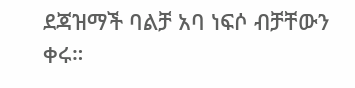ደጃዝማች ባልቻ አባ ነፍሶ ብቻቸውን ቀሩ።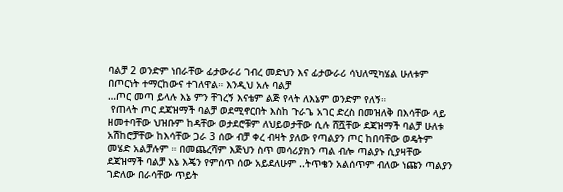ባልቻ 2 ወንድም ነበራቸው ፊታውራሪ ገብረ መድህን እና ፊታውራሪ ሳህለሚካሄል ሁለቱም በጦርነት ተማርከውና ተገለዋል። እንዲህ አሉ ባልቻ
…ጦር መጣ ይላሉ እኔ ምን ቸገረኝ እናቴም ልጅ የላት ለእኔም ወንድም የለኝ።
 የጠላት ጦር ደጃዝማች ባልቻ ወደሚኖርበት እስከ ጉራጌ አገር ድረስ በመዝለቅ በእሳቸው ላይ ዘመተባቸው ህዝቡም ከዳቸው ወታደሮቹም ለህይወታቸው ሲሉ ሸሿቸው ደጃዝማች ባልቻ ሁለቱ አሽከሮቻቸው ከእሳቸው ጋራ 3 ሰው ብቻ ቀረ ብዛት ያለው የጣልያን ጦር ከበባቸው ወዴትም መሄድ አልቻሉም ። በመጨረሻም እጅህን ስጥ መሳሪያክን ጣል ብሎ ጣልያኑ ሲያዛቸው ደጃዝማች ባልቻ እኔ እጄን የምሰጥ ሰው አይደለሁም ..ትጥቄን አልሰጥም ብለው ነጩን ጣልያን ገድለው በራሳቸው ጥይት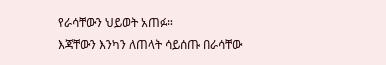የራሳቸውን ህይወት አጠፉ።
እጃቸውን እንካን ለጠላት ሳይሰጡ በራሳቸው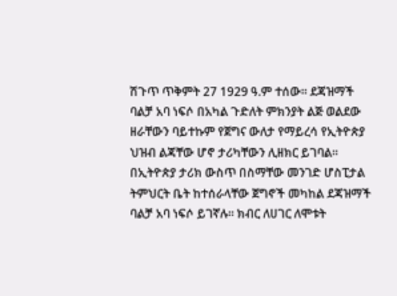ሽጉጥ ጥቅምት 27 1929 ዓ.ም ተሰው። ደጃዝማች ባልቻ አባ ነፍሶ በአካል ጉድለት ምክንያት ልጅ ወልደው ዘራቸውን ባይተኩም የጀግና ውለታ የማይረሳ የኢትዮጵያ ህዝብ ልጃቸው ሆኖ ታሪካቸውን ሊዘክር ይገባል። በኢትዮጵያ ታሪክ ውስጥ በስማቸው መንገድ ሆስፒታል ትምህርት ቤት ከተሰራላቸው ጀግኖች መካከል ደጃዝማች ባልቻ አባ ነፍሶ ይገኛሉ። ክብር ለሀገር ለሞቱት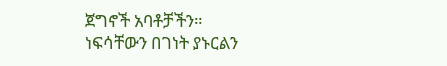ጀግኖች አባቶቻችን።
ነፍሳቸውን በገነት ያኑርልን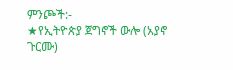ምንጮች:-
★የኢትዮጵያ ጀግኖች ውሎ (አያኖ ጉርሙ)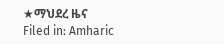★ማህደረ ዜና
Filed in: Amharic